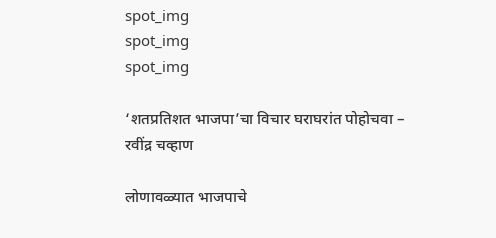spot_img
spot_img
spot_img

‘शतप्रतिशत भाजपा’चा विचार घराघरांत पोहोचवा – रवींद्र चव्हाण

लोणावळ्यात भाजपाचे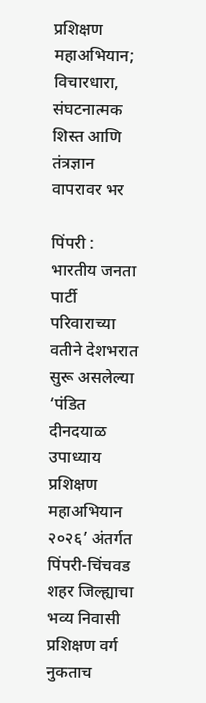प्रशिक्षण महाअभियान; विचारधारा, संघटनात्मक शिस्त आणि तंत्रज्ञान वापरावर भर

पिंपरी : भारतीय जनता पार्टी परिवाराच्या वतीने देशभरात सुरू असलेल्या ‘पंडित दीनदयाळ उपाध्याय प्रशिक्षण महाअभियान २०२६’ अंतर्गत पिंपरी-चिंचवड शहर जिल्ह्याचा भव्य निवासी प्रशिक्षण वर्ग नुकताच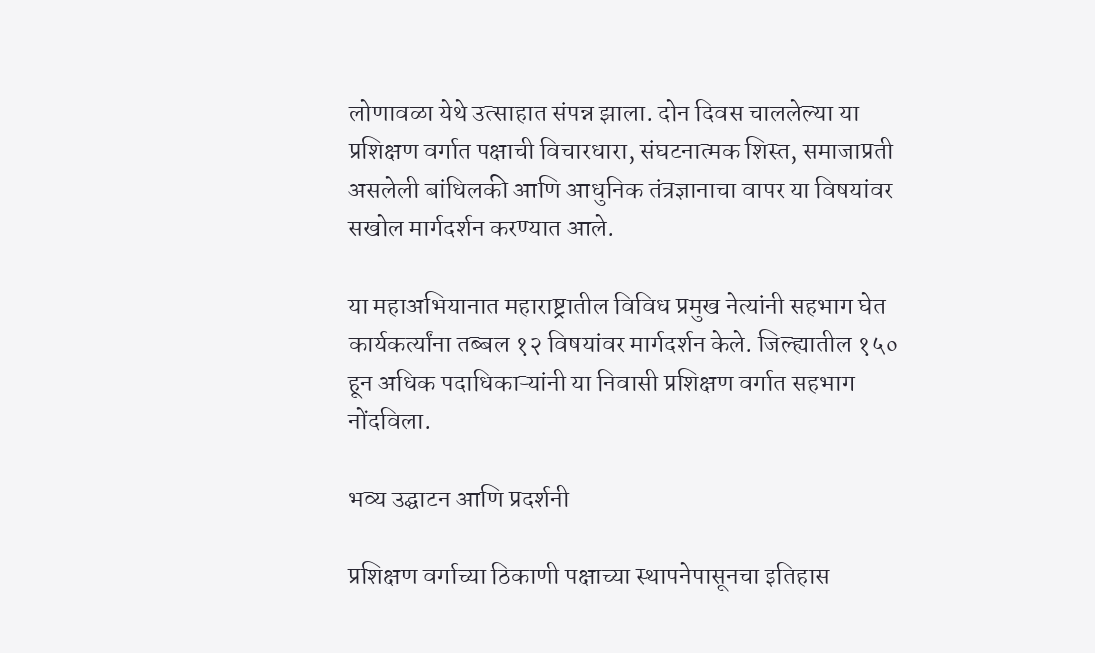लोणावळा येथे उत्साहात संपन्न झाला. दोन दिवस चाललेल्या या प्रशिक्षण वर्गात पक्षाची विचारधारा, संघटनात्मक शिस्त, समाजाप्रती असलेली बांधिलकी आणि आधुनिक तंत्रज्ञानाचा वापर या विषयांवर सखोल मार्गदर्शन करण्यात आले.

या महाअभियानात महाराष्ट्रातील विविध प्रमुख नेत्यांनी सहभाग घेत कार्यकर्त्यांना तब्बल १२ विषयांवर मार्गदर्शन केले. जिल्ह्यातील १५० हून अधिक पदाधिकाऱ्यांनी या निवासी प्रशिक्षण वर्गात सहभाग नोंदविला.

भव्य उद्घाटन आणि प्रदर्शनी

प्रशिक्षण वर्गाच्या ठिकाणी पक्षाच्या स्थापनेपासूनचा इतिहास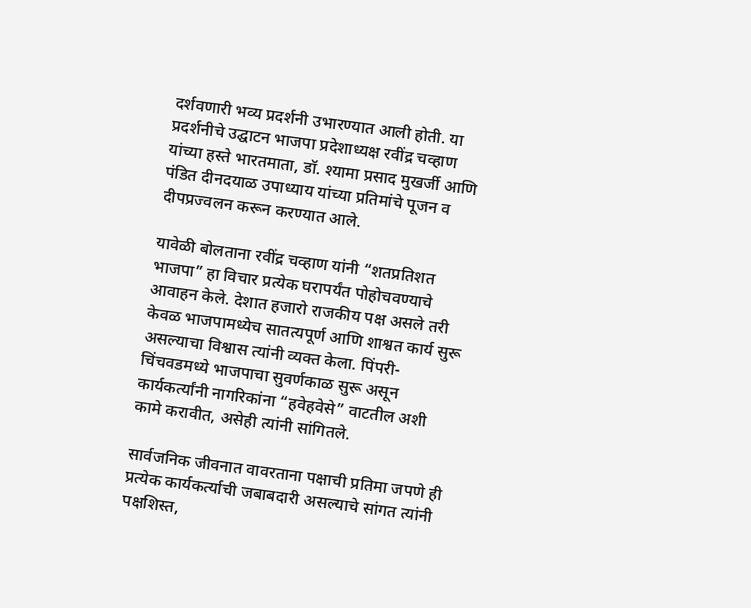दर्शवणारी भव्य प्रदर्शनी उभारण्यात आली होती. या प्रदर्शनीचे उद्घाटन भाजपा प्रदेशाध्यक्ष रवींद्र चव्हाण यांच्या हस्ते भारतमाता, डॉ. श्यामा प्रसाद मुखर्जी आणि पंडित दीनदयाळ उपाध्याय यांच्या प्रतिमांचे पूजन व दीपप्रज्वलन करून करण्यात आले.

यावेळी बोलताना रवींद्र चव्हाण यांनी “शतप्रतिशत भाजपा” हा विचार प्रत्येक घरापर्यंत पोहोचवण्याचे आवाहन केले. देशात हजारो राजकीय पक्ष असले तरी केवळ भाजपामध्येच सातत्यपूर्ण आणि शाश्वत कार्य सुरू असल्याचा विश्वास त्यांनी व्यक्त केला. पिंपरी-चिंचवडमध्ये भाजपाचा सुवर्णकाळ सुरू असून कार्यकर्त्यांनी नागरिकांना “हवेहवेसे” वाटतील अशी कामे करावीत, असेही त्यांनी सांगितले.

सार्वजनिक जीवनात वावरताना पक्षाची प्रतिमा जपणे ही प्रत्येक कार्यकर्त्याची जबाबदारी असल्याचे सांगत त्यांनी पक्षशिस्त,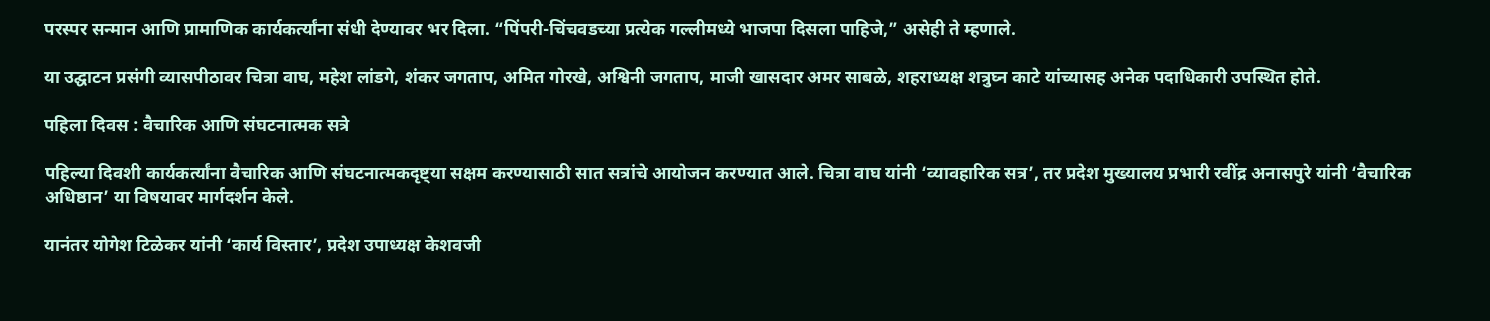परस्पर सन्मान आणि प्रामाणिक कार्यकर्त्यांना संधी देण्यावर भर दिला. “पिंपरी-चिंचवडच्या प्रत्येक गल्लीमध्ये भाजपा दिसला पाहिजे,” असेही ते म्हणाले.

या उद्घाटन प्रसंगी व्यासपीठावर चित्रा वाघ, महेश लांडगे, शंकर जगताप, अमित गोरखे, अश्विनी जगताप, माजी खासदार अमर साबळे, शहराध्यक्ष शत्रुघ्न काटे यांच्यासह अनेक पदाधिकारी उपस्थित होते.

पहिला दिवस : वैचारिक आणि संघटनात्मक सत्रे

पहिल्या दिवशी कार्यकर्त्यांना वैचारिक आणि संघटनात्मकदृष्ट्या सक्षम करण्यासाठी सात सत्रांचे आयोजन करण्यात आले. चित्रा वाघ यांनी ‘व्यावहारिक सत्र’, तर प्रदेश मुख्यालय प्रभारी रवींद्र अनासपुरे यांनी ‘वैचारिक अधिष्ठान’ या विषयावर मार्गदर्शन केले.

यानंतर योगेश टिळेकर यांनी ‘कार्य विस्तार’, प्रदेश उपाध्यक्ष केशवजी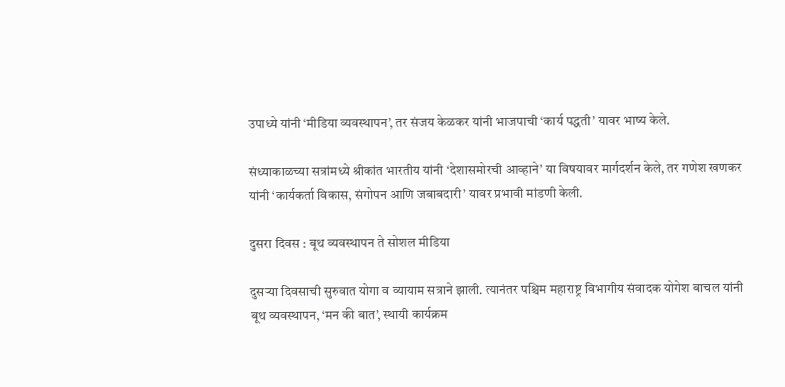उपाध्ये यांनी ‘मीडिया व्यवस्थापन’, तर संजय केळकर यांनी भाजपाची ‘कार्य पद्धती’ यावर भाष्य केले.

संध्याकाळच्या सत्रांमध्ये श्रीकांत भारतीय यांनी ‘देशासमोरची आव्हाने’ या विषयावर मार्गदर्शन केले, तर गणेश खणकर यांनी ‘कार्यकर्ता विकास, संगोपन आणि जबाबदारी’ यावर प्रभावी मांडणी केली.

दुसरा दिवस : बूथ व्यवस्थापन ते सोशल मीडिया

दुसऱ्या दिवसाची सुरुवात योगा व व्यायाम सत्राने झाली. त्यानंतर पश्चिम महाराष्ट्र विभागीय संवादक योगेश बाचल यांनी बूथ व्यवस्थापन, ‘मन की बात’, स्थायी कार्यक्रम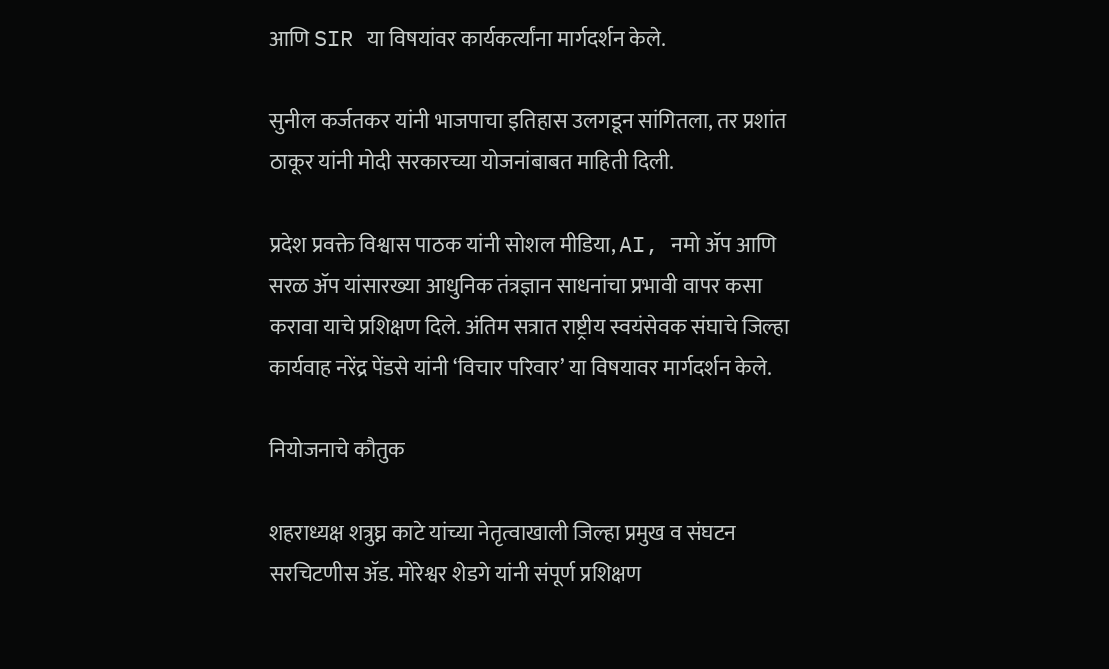आणि SIR या विषयांवर कार्यकर्त्यांना मार्गदर्शन केले.

सुनील कर्जतकर यांनी भाजपाचा इतिहास उलगडून सांगितला, तर प्रशांत ठाकूर यांनी मोदी सरकारच्या योजनांबाबत माहिती दिली.

प्रदेश प्रवक्ते विश्वास पाठक यांनी सोशल मीडिया, AI, नमो ॲप आणि सरळ ॲप यांसारख्या आधुनिक तंत्रज्ञान साधनांचा प्रभावी वापर कसा करावा याचे प्रशिक्षण दिले. अंतिम सत्रात राष्ट्रीय स्वयंसेवक संघाचे जिल्हा कार्यवाह नरेंद्र पेंडसे यांनी ‘विचार परिवार’ या विषयावर मार्गदर्शन केले.

नियोजनाचे कौतुक

शहराध्यक्ष शत्रुघ्न काटे यांच्या नेतृत्वाखाली जिल्हा प्रमुख व संघटन सरचिटणीस ॲड. मोरेश्वर शेडगे यांनी संपूर्ण प्रशिक्षण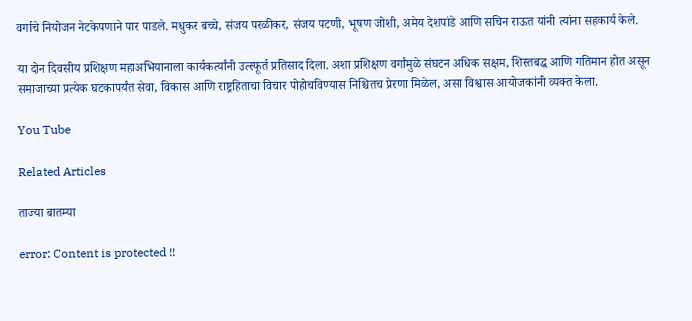वर्गाचे नियोजन नेटकेपणाने पार पाडले. मधुकर बच्चे, संजय परळीकर, संजय पटणी, भूषण जोशी, अमेय देशपांडे आणि सचिन राऊत यांनी त्यांना सहकार्य केले.

या दोन दिवसीय प्रशिक्षण महाअभियानाला कार्यकर्त्यांनी उत्स्फूर्त प्रतिसाद दिला. अशा प्रशिक्षण वर्गांमुळे संघटन अधिक सक्षम, शिस्तबद्ध आणि गतिमान होत असून समाजाच्या प्रत्येक घटकापर्यंत सेवा, विकास आणि राष्ट्रहिताचा विचार पोहोचविण्यास निश्चितच प्रेरणा मिळेल, असा विश्वास आयोजकांनी व्यक्त केला.

You Tube

Related Articles

ताज्या बातम्या

error: Content is protected !!